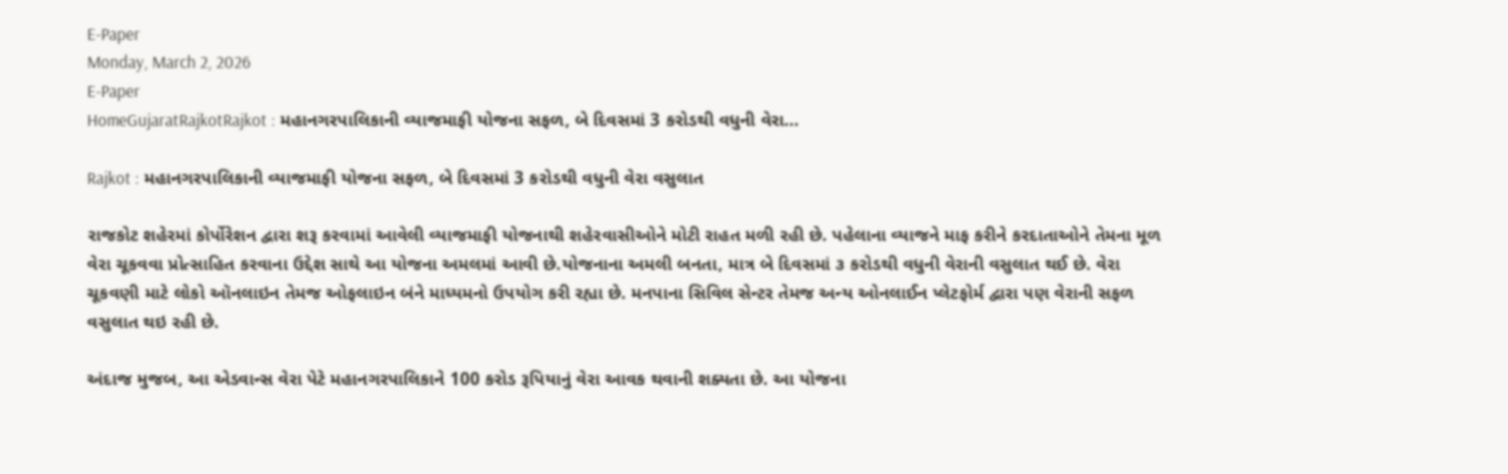E-Paper
Monday, March 2, 2026
E-Paper
HomeGujaratRajkotRajkot : મહાનગરપાલિકાની વ્યાજમાફી યોજના સફળ, બે દિવસમાં 3 કરોડથી વધુની વેરા...

Rajkot : મહાનગરપાલિકાની વ્યાજમાફી યોજના સફળ, બે દિવસમાં 3 કરોડથી વધુની વેરા વસુલાત

રાજકોટ શહેરમાં કોર્પોરેશન દ્વારા શરૂ કરવામાં આવેલી વ્યાજમાફી યોજનાથી શહેરવાસીઓને મોટી રાહત મળી રહી છે. પહેલાના વ્યાજને માફ કરીને કરદાતાઓને તેમના મૂળ વેરા ચૂકવવા પ્રોત્સાહિત કરવાના ઉદ્દેશ સાથે આ યોજના અમલમાં આવી છે.યોજનાના અમલી બનતા, માત્ર બે દિવસમાં ૩ કરોડથી વધુની વેરાની વસુલાત થઈ છે. વેરા ચૂકવણી માટે લોકો ઑનલાઇન તેમજ ઓફલાઇન બંને માધ્યમનો ઉપયોગ કરી રહ્યા છે. મનપાના સિવિલ સેન્ટર તેમજ અન્ય ઓનલાઈન પ્લેટફોર્મ દ્વારા પણ વેરાની સફળ વસુલાત થઇ રહી છે.

અંદાજ મુજબ, આ એડવાન્સ વેરા પેટે મહાનગરપાલિકાને 100 કરોડ રૂપિયાનું વેરા આવક થવાની શક્યતા છે. આ યોજના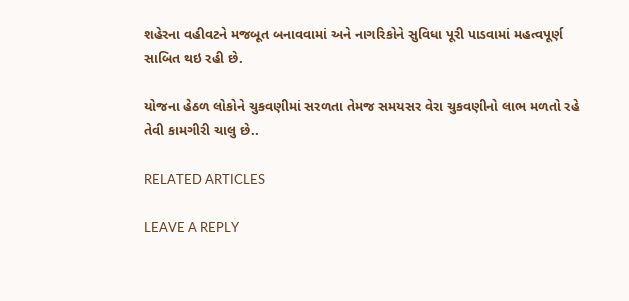શહેરના વહીવટને મજબૂત બનાવવામાં અને નાગરિકોને સુવિધા પૂરી પાડવામાં મહત્વપૂર્ણ સાબિત થઇ રહી છે.

યોજના હેઠળ લોકોને ચુકવણીમાં સરળતા તેમજ સમયસર વેરા ચુકવણીનો લાભ મળતો રહે તેવી કામગીરી ચાલુ છે..

RELATED ARTICLES

LEAVE A REPLY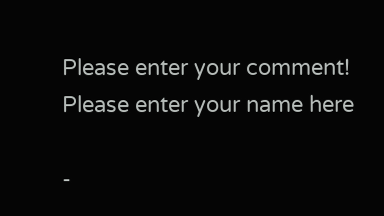Please enter your comment!
Please enter your name here

-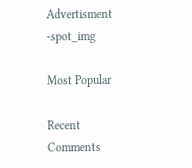Advertisment -spot_img

Most Popular

Recent Comments